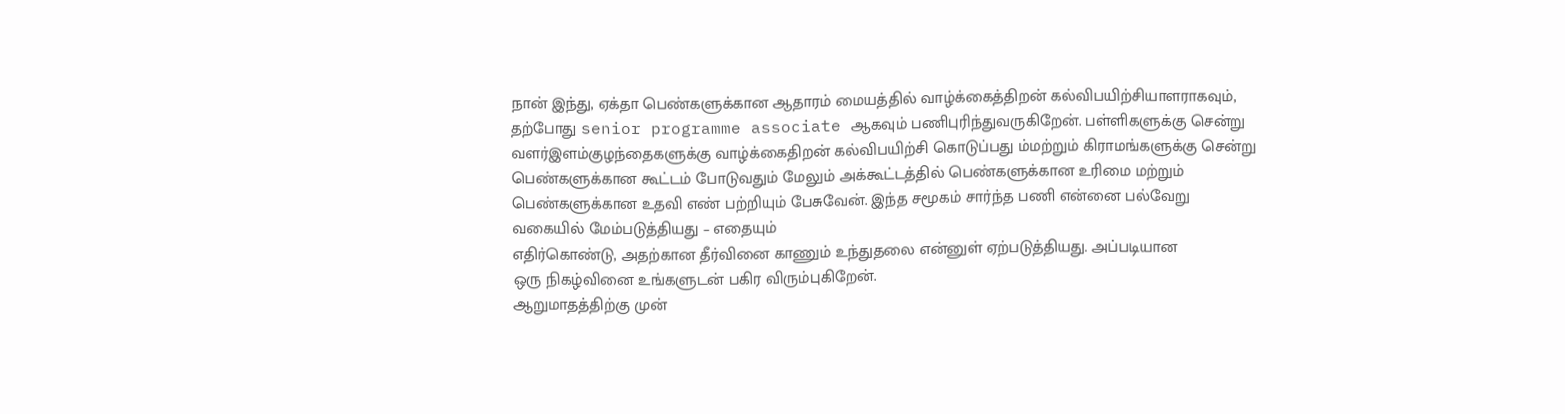நான் இந்து, ஏக்தா பெண்களுக்கான ஆதாரம் மையத்தில் வாழ்க்கைத்திறன் கல்விபயிற்சியாளராகவும்,
தற்போது senior programme associate ஆகவும் பணிபுரிந்துவருகிறேன். பள்ளிகளுக்கு சென்று வளர்இளம்குழந்தைகளுக்கு வாழ்க்கைதிறன் கல்விபயிற்சி கொடுப்பது ம்மற்றும் கிராமங்களுக்கு சென்று பெண்களுக்கான கூட்டம் போடுவதும் மேலும் அக்கூட்டத்தில் பெண்களுக்கான உரிமை மற்றும் பெண்களுக்கான உதவி எண் பற்றியும் பேசுவேன். இந்த சமூகம் சார்ந்த பணி என்னை பல்வேறு வகையில் மேம்படுத்தியது – எதையும்
எதிர்கொண்டு, அதற்கான தீர்வினை காணும் உந்துதலை என்னுள் ஏற்படுத்தியது. அப்படியான
ஒரு நிகழ்வினை உங்களுடன் பகிர விரும்புகிறேன்.
ஆறுமாதத்திற்கு முன்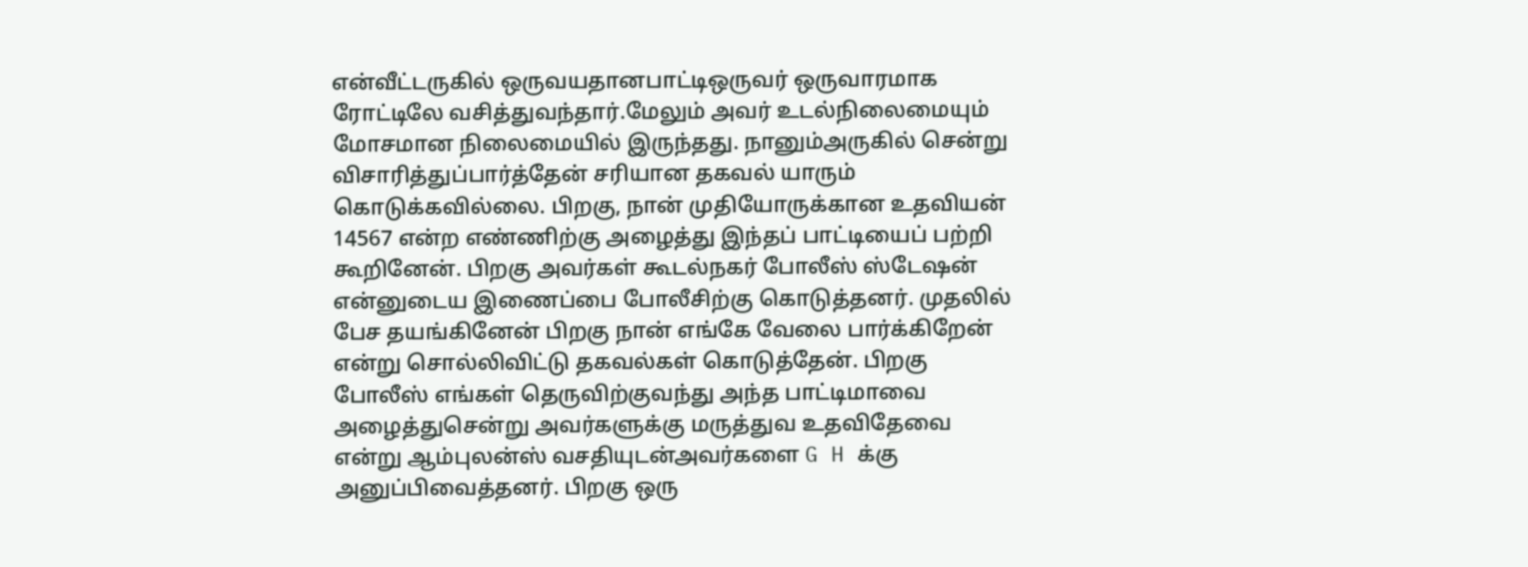என்வீட்டருகில் ஒருவயதானபாட்டிஒருவர் ஒருவாரமாக ரோட்டிலே வசித்துவந்தார்.மேலும் அவர் உடல்நிலைமையும் மோசமான நிலைமையில் இருந்தது. நானும்அருகில் சென்று விசாரித்துப்பார்த்தேன் சரியான தகவல் யாரும் கொடுக்கவில்லை. பிறகு, நான் முதியோருக்கான உதவியன் 14567 என்ற எண்ணிற்கு அழைத்து இந்தப் பாட்டியைப் பற்றி கூறினேன். பிறகு அவர்கள் கூடல்நகர் போலீஸ் ஸ்டேஷன் என்னுடைய இணைப்பை போலீசிற்கு கொடுத்தனர். முதலில் பேச தயங்கினேன் பிறகு நான் எங்கே வேலை பார்க்கிறேன் என்று சொல்லிவிட்டு தகவல்கள் கொடுத்தேன். பிறகு போலீஸ் எங்கள் தெருவிற்குவந்து அந்த பாட்டிமாவை அழைத்துசென்று அவர்களுக்கு மருத்துவ உதவிதேவை என்று ஆம்புலன்ஸ் வசதியுடன்அவர்களை G H க்கு அனுப்பிவைத்தனர். பிறகு ஒரு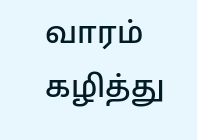வாரம் கழித்து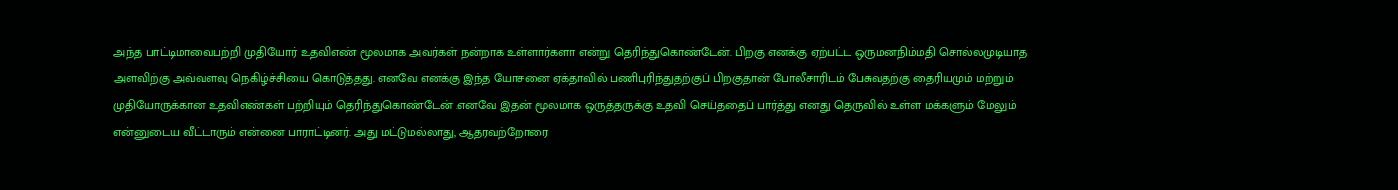அந்த பாட்டிமாவைபற்றி முதியோர் உதவிஎண் மூலமாக அவர்கள் நன்றாக உள்ளார்களா என்று தெரிந்துகொண்டேன். பிறகு எனக்கு ஏற்பட்ட ஒருமனநிம்மதி சொல்லமுடியாத அளவிற்கு அவ்வளவு நெகிழ்ச்சியை கொடுத்தது. எனவே எனக்கு இந்த யோசனை ஏக்தாவில் பணிபுரிந்துதற்குப் பிறகுதான் போலீசாரிடம் பேசுவதற்கு தைரியமும் மற்றும் முதியோருக்கான உதவிஎண்கள் பற்றியும் தெரிந்துகொண்டேன் .எனவே இதன் மூலமாக ஒருத்தருக்கு உதவி செய்ததைப் பார்த்து எனது தெருவில் உள்ள மக்களும் மேலும் என்னுடைய வீட்டாரும் என்னை பாராட்டினர். அது மட்டுமல்லாது, ஆதரவற்றோரை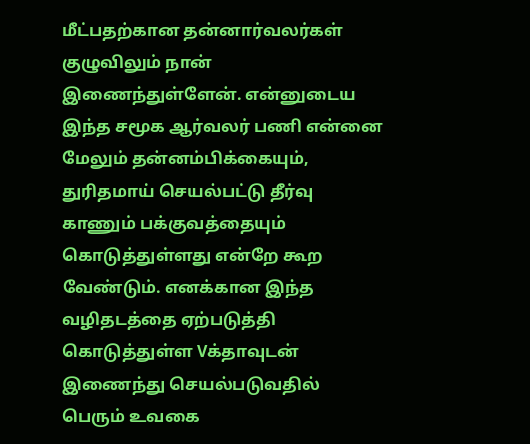மீட்பதற்கான தன்னார்வலர்கள் குழுவிலும் நான் இணைந்துள்ளேன். என்னுடைய இந்த சமூக ஆர்வலர் பணி என்னை மேலும் தன்னம்பிக்கையும், துரிதமாய் செயல்பட்டு தீர்வு காணும் பக்குவத்தையும் கொடுத்துள்ளது என்றே கூற வேண்டும். எனக்கான இந்த வழிதடத்தை ஏற்படுத்தி கொடுத்துள்ள Vக்தாவுடன் இணைந்து செயல்படுவதில் பெரும் உவகை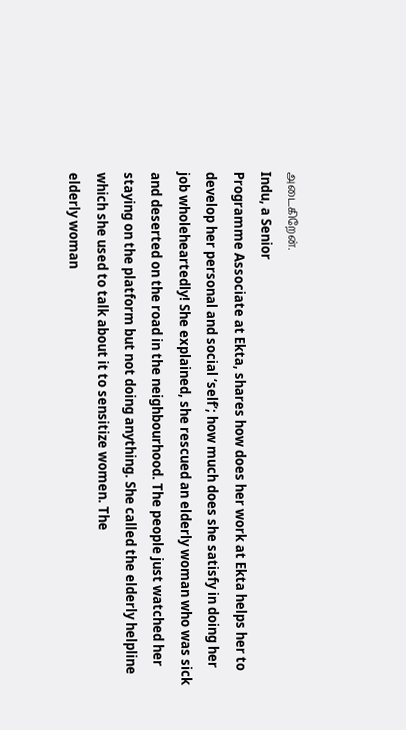அடைகிறேன்.
Indu, a Senior
Programme Associate at Ekta, shares how does her work at Ekta helps her to
develop her personal and social ‘self’; how much does she satisfy in doing her
job wholeheartedly! She explained, she rescued an elderly woman who was sick
and deserted on the road in the neighbourhood. The people just watched her
staying on the platform but not doing anything. She called the elderly helpline
which she used to talk about it to sensitize women. The
elderly woman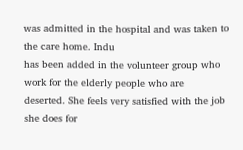was admitted in the hospital and was taken to the care home. Indu
has been added in the volunteer group who work for the elderly people who are
deserted. She feels very satisfied with the job she does for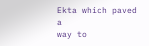Ekta which paved a
way to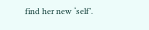find her new ‘self’.